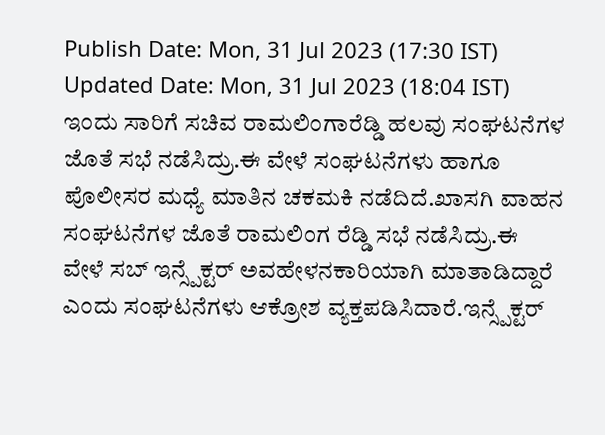Publish Date: Mon, 31 Jul 2023 (17:30 IST)
Updated Date: Mon, 31 Jul 2023 (18:04 IST)
ಇಂದು ಸಾರಿಗೆ ಸಚಿವ ರಾಮಲಿಂಗಾರೆಡ್ಡಿ ಹಲವು ಸಂಘಟನೆಗಳ ಜೊತೆ ಸಭೆ ನಡೆಸಿದ್ರು.ಈ ವೇಳೆ ಸಂಘಟನೆಗಳು ಹಾಗೂ ಪೊಲೀಸರ ಮಧ್ಯೆ ಮಾತಿನ ಚಕಮಕಿ ನಡೆದಿದೆ.ಖಾಸಗಿ ವಾಹನ ಸಂಘಟನೆಗಳ ಜೊತೆ ರಾಮಲಿಂಗ ರೆಡ್ಡಿ ಸಭೆ ನಡೆಸಿದ್ರು.ಈ
ವೇಳೆ ಸಬ್ ಇನ್ಸ್ಪೆಕ್ಟರ್ ಅವಹೇಳನಕಾರಿಯಾಗಿ ಮಾತಾಡಿದ್ದಾರೆ ಎಂದು ಸಂಘಟನೆಗಳು ಆಕ್ರೋಶ ವ್ಯಕ್ತಪಡಿಸಿದಾರೆ.ಇನ್ಸ್ಪೆಕ್ಟರ್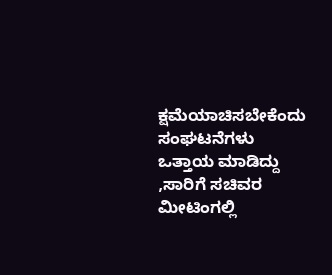ಕ್ಷಮೆಯಾಚಿಸಬೇಕೆಂದು ಸಂಘಟನೆಗಳು ಒತ್ತಾಯ ಮಾಡಿದ್ದು ,ಸಾರಿಗೆ ಸಚಿವರ ಮೀಟಿಂಗಲ್ಲಿ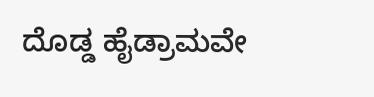ದೊಡ್ಡ ಹೈಡ್ರಾಮವೇ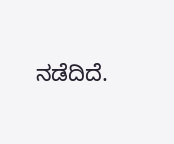ನಡೆದಿದೆ.